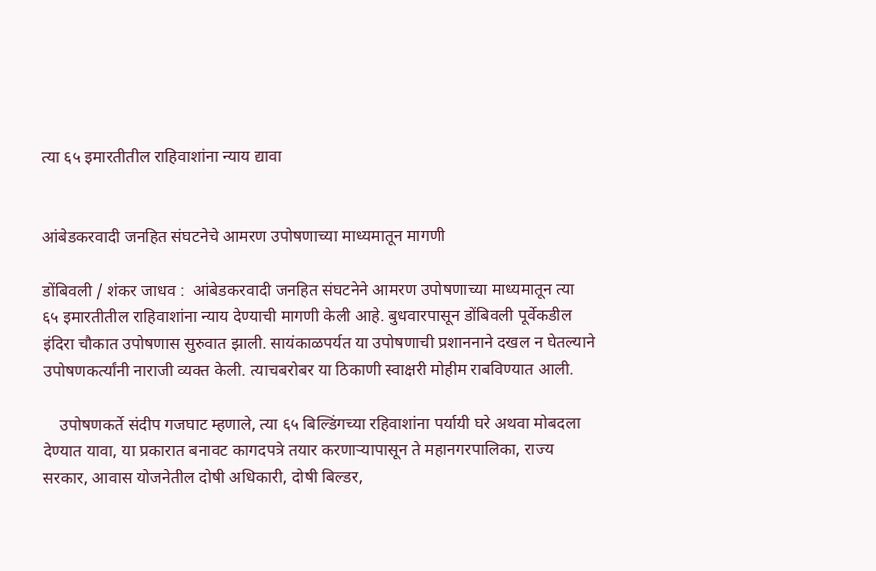त्या ६५ इमारतीतील राहिवाशांना न्याय द्यावा


आंबेडकरवादी जनहित संघटनेचे आमरण उपोषणाच्या माध्यमातून मागणी

डोंबिवली / शंकर जाधव :  आंबेडकरवादी जनहित संघटनेने आमरण उपोषणाच्या माध्यमातून त्या ६५ इमारतीतील राहिवाशांना न्याय देण्याची मागणी केली आहे. बुधवारपासून डोंबिवली पूर्वेकडील इंदिरा चौकात उपोषणास सुरुवात झाली. सायंकाळपर्यत या उपोषणाची प्रशाननाने दखल न घेतल्याने उपोषणकर्त्यांनी नाराजी व्यक्त केली. त्याचबरोबर या ठिकाणी स्वाक्षरी मोहीम राबविण्यात आली.

    उपोषणकर्ते संदीप गजघाट म्हणाले, त्या ६५ बिल्डिंगच्या रहिवाशांना पर्यायी घरे अथवा मोबदला देण्यात यावा, या प्रकारात बनावट कागदपत्रे तयार करणाऱ्यापासून ते महानगरपालिका, राज्य सरकार, आवास योजनेतील दोषी अधिकारी, दोषी बिल्डर,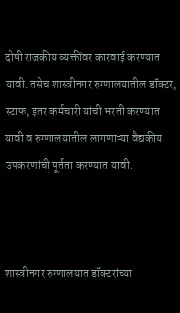दोषी राजकीय व्यक्तींवर कारवाई करण्यात यावी. तसेच शास्त्रीनगर रुग्णालयातील डॉक्टर, स्टाफ, इतर कर्मचारी यांची भरती करण्यात यावी व रुग्णालयातील लागणाऱ्या वैद्यकीय उपकरणांची पूर्तता करण्यात यावी.



शास्त्रीनगर रुग्णालयात डॉक्टरांच्या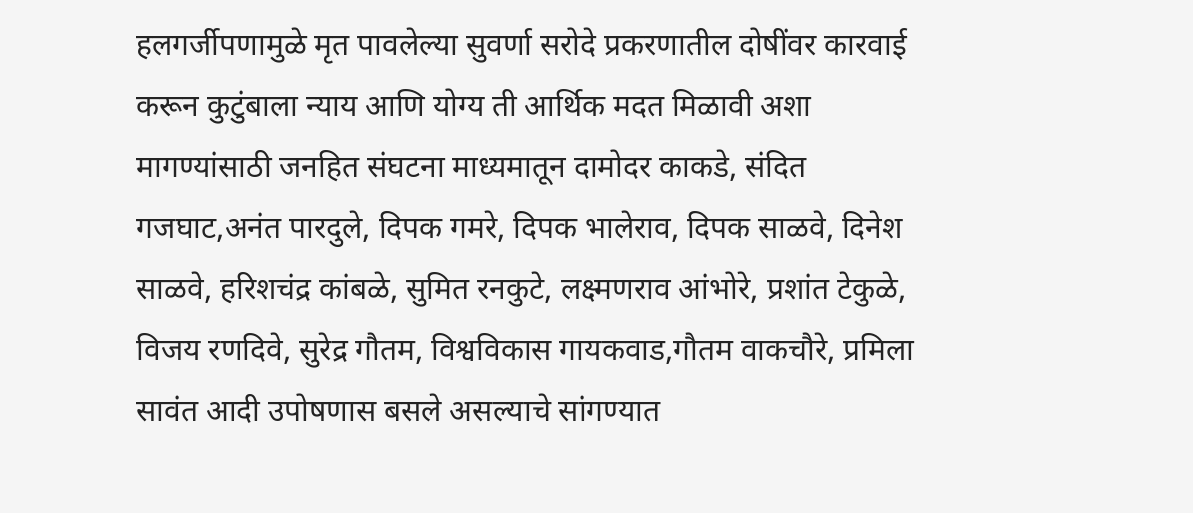हलगर्जीपणामुळे मृत पावलेल्या सुवर्णा सरोदे प्रकरणातील दोषींवर कारवाई करून कुटुंबाला न्याय आणि योग्य ती आर्थिक मदत मिळावी अशा मागण्यांसाठी जनहित संघटना माध्यमातून दामोदर काकडे, संदित गजघाट,अनंत पारदुले, दिपक गमरे, दिपक भालेराव, दिपक साळवे, दिनेश साळवे, हरिशचंद्र कांबळे, सुमित रनकुटे, लक्ष्मणराव आंभोरे, प्रशांत टेकुळे, विजय रणदिवे, सुरेद्र गौतम, विश्वविकास गायकवाड,गौतम वाकचौरे, प्रमिला सावंत आदी उपोषणास बसले असल्याचे सांगण्यात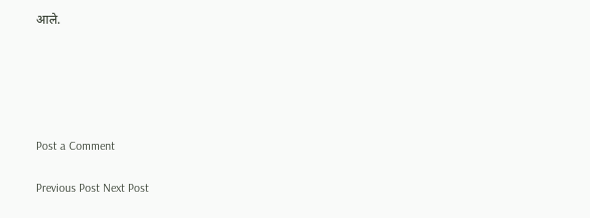आले.





Post a Comment

Previous Post Next Post